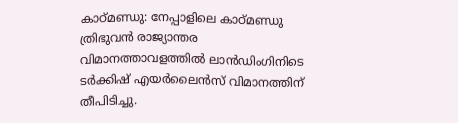കാഠ്മണ്ഡു: നേപ്പാളിലെ കാഠ്മണ്ഡു ത്രിഭുവൻ രാജ്യാന്തര വിമാനത്താവളത്തിൽ ലാൻഡിംഗിനിടെ ടർക്കിഷ് എയർലൈൻസ് വിമാനത്തിന് തീപിടിച്ചു.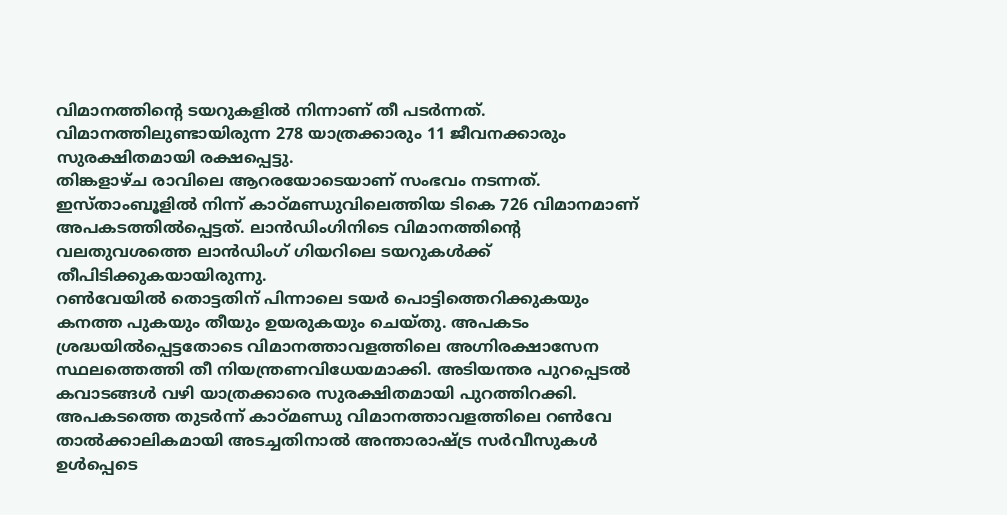വിമാനത്തിന്റെ ടയറുകളിൽ നിന്നാണ് തീ പടർന്നത്. വിമാനത്തിലുണ്ടായിരുന്ന 278 യാത്രക്കാരും 11 ജീവനക്കാരും സുരക്ഷിതമായി രക്ഷപ്പെട്ടു.
തിങ്കളാഴ്ച രാവിലെ ആറരയോടെയാണ് സംഭവം നടന്നത്. ഇസ്താംബൂളിൽ നിന്ന് കാഠ്മണ്ഡുവിലെത്തിയ ടികെ 726 വിമാനമാണ് അപകടത്തിൽപ്പെട്ടത്. ലാൻഡിംഗിനിടെ വിമാനത്തിന്റെ വലതുവശത്തെ ലാൻഡിംഗ് ഗിയറിലെ ടയറുകൾക്ക് തീപിടിക്കുകയായിരുന്നു.
റൺവേയിൽ തൊട്ടതിന് പിന്നാലെ ടയർ പൊട്ടിത്തെറിക്കുകയും കനത്ത പുകയും തീയും ഉയരുകയും ചെയ്തു. അപകടം ശ്രദ്ധയിൽപ്പെട്ടതോടെ വിമാനത്താവളത്തിലെ അഗ്നിരക്ഷാസേന സ്ഥലത്തെത്തി തീ നിയന്ത്രണവിധേയമാക്കി. അടിയന്തര പുറപ്പെടൽ കവാടങ്ങൾ വഴി യാത്രക്കാരെ സുരക്ഷിതമായി പുറത്തിറക്കി.
അപകടത്തെ തുടർന്ന് കാഠ്മണ്ഡു വിമാനത്താവളത്തിലെ റൺവേ താൽക്കാലികമായി അടച്ചതിനാൽ അന്താരാഷ്ട്ര സർവീസുകൾ ഉൾപ്പെടെ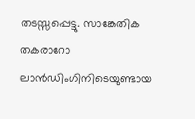തടസ്സപ്പെട്ടു. സാങ്കേതിക തകരാറോ ലാൻഡിംഗിനിടെയുണ്ടായ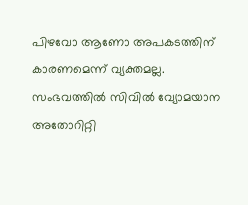പിഴവോ ആണോ അപകടത്തിന് കാരണമെന്ന് വ്യക്തമല്ല. സംഭവത്തിൽ സിവിൽ വ്യോമയാന അതോറിറ്റി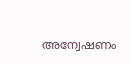അന്വേഷണം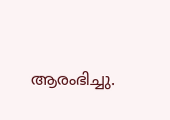ആരംഭിച്ചു.